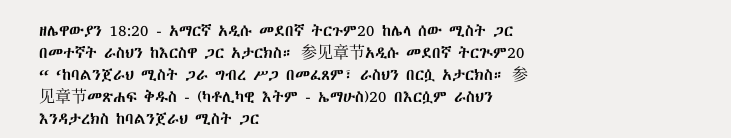ዘሌዋውያን 18:20 - አማርኛ አዲሱ መደበኛ ትርጉም20 ከሌላ ሰው ሚስት ጋር በመተኛት ራስህን ከእርስዋ ጋር አታርክስ። 参见章节አዲሱ መደበኛ ትርጒም20 “ ‘ከባልንጀራህ ሚስት ጋራ ግብረ ሥጋ በመፈጸም፣ ራስህን በርሷ አታርክስ። 参见章节መጽሐፍ ቅዱስ - (ካቶሊካዊ እትም - ኤማሁስ)20 በእርሷም ራስህን እንዳታረክስ ከባልንጀራህ ሚስት ጋር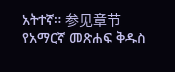አትተኛ። 参见章节የአማርኛ መጽሐፍ ቅዱስ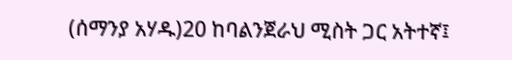(ሰማንያ አሃዱ)20 ከባልንጀራህ ሚስት ጋር አትተኛ፤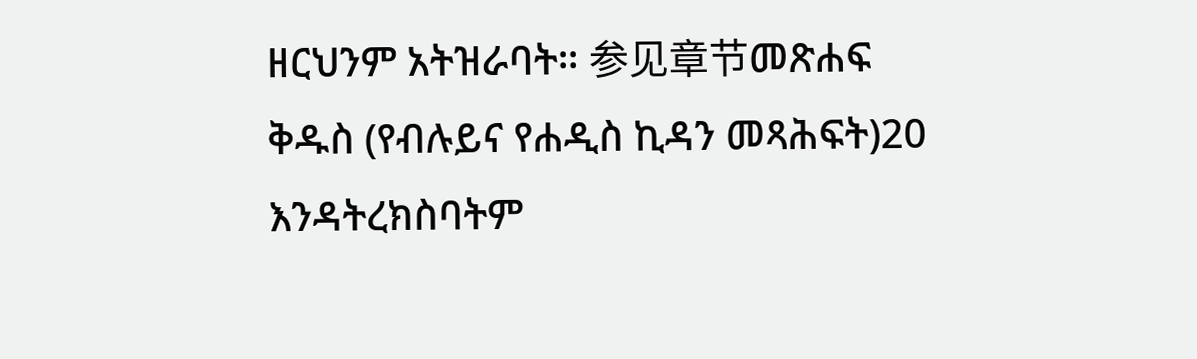ዘርህንም አትዝራባት። 参见章节መጽሐፍ ቅዱስ (የብሉይና የሐዲስ ኪዳን መጻሕፍት)20 እንዳትረክስባትም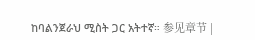ከባልንጀራህ ሚስት ጋር አትተኛ። 参见章节 |